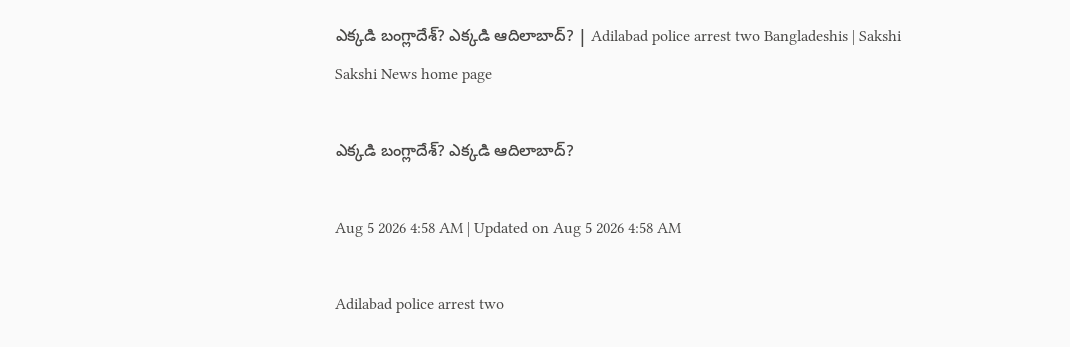ఎక్కడి బంగ్లాదేశ్‌? ఎక్కడి ఆదిలాబాద్‌? | Adilabad police arrest two Bangladeshis | Sakshi
Sakshi News home page

ఎక్కడి బంగ్లాదేశ్‌? ఎక్కడి ఆదిలాబాద్‌?

Aug 5 2026 4:58 AM | Updated on Aug 5 2026 4:58 AM

Adilabad police arrest two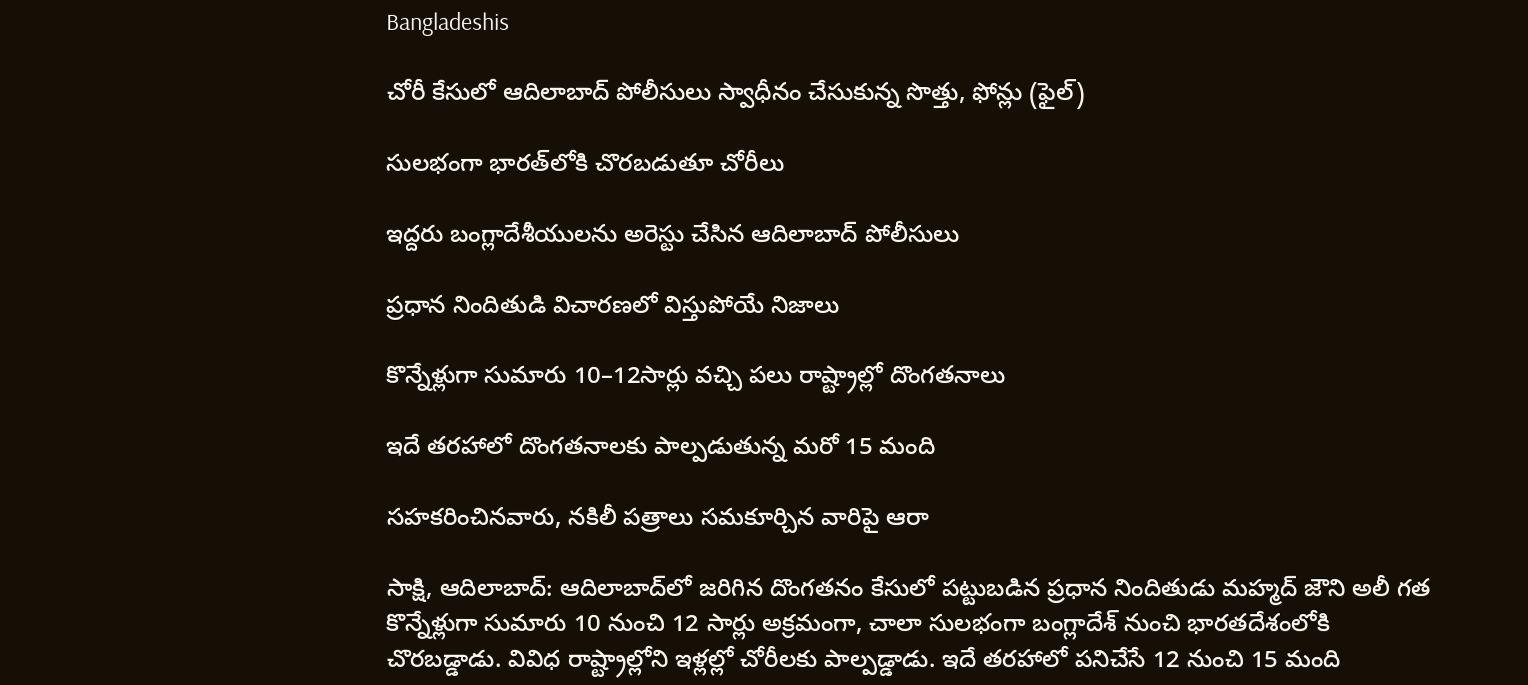Bangladeshis

చోరీ కేసులో ఆదిలాబాద్‌ పోలీసులు స్వాధీనం చేసుకున్న సొత్తు, ఫోన్లు (ఫైల్‌)

సులభంగా భారత్‌లోకి చొరబడుతూ చోరీలు

ఇద్దరు బంగ్లాదేశీయులను అరెస్టు చేసిన ఆదిలాబాద్‌ పోలీసులు

ప్రధాన నిందితుడి విచారణలో విస్తుపోయే నిజాలు

కొన్నేళ్లుగా సుమారు 10–12సార్లు వచ్చి పలు రాష్ట్రాల్లో దొంగతనాలు

ఇదే తరహాలో దొంగతనాలకు పాల్పడుతున్న మరో 15 మంది

సహకరించినవారు, నకిలీ పత్రాలు సమకూర్చిన వారిపై ఆరా

సాక్షి, ఆదిలాబాద్‌: ఆదిలాబాద్‌లో జరిగిన దొంగతనం కేసులో పట్టుబడిన ప్రధాన నిందితుడు మహ్మద్‌ జౌని అలీ గత కొన్నేళ్లుగా సుమారు 10 నుంచి 12 సార్లు అక్రమంగా, చాలా సులభంగా బంగ్లాదేశ్‌ నుంచి భారతదేశంలోకి చొరబడ్డాడు. వివిధ రాష్ట్రాల్లోని ఇళ్లల్లో చోరీలకు పాల్పడ్డాడు. ఇదే తరహాలో పనిచేసే 12 నుంచి 15 మంది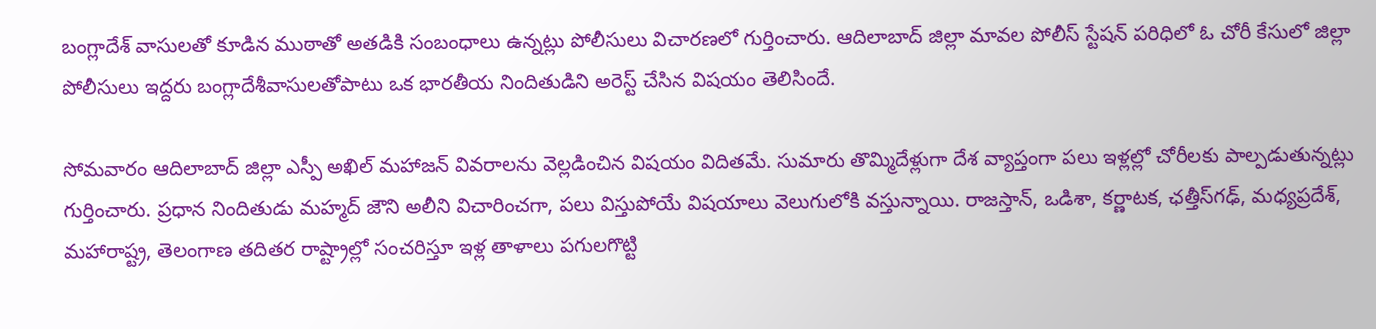బంగ్లాదేశ్‌ వాసులతో కూడిన ముఠాతో అతడికి సంబంధాలు ఉన్నట్లు పోలీసులు విచారణలో గుర్తించారు. ఆదిలాబాద్‌ జిల్లా మావల పోలీస్‌ స్టేషన్‌ పరిధిలో ఓ చోరీ కేసులో జిల్లా పోలీసులు ఇద్దరు బంగ్లాదేశీవాసులతోపాటు ఒక భారతీయ నిందితుడిని అరెస్ట్‌ చేసిన విషయం తెలిసిందే.

సోమవారం ఆదిలాబాద్‌ జిల్లా ఎస్పీ అఖిల్‌ మహాజన్‌ వివరాలను వెల్లడించిన విషయం విదితమే. సుమారు తొమ్మిదేళ్లుగా దేశ వ్యాప్తంగా పలు ఇళ్లల్లో చోరీలకు పాల్పడుతున్నట్లు గుర్తించారు. ప్రధాన నిందితుడు మహ్మద్‌ జౌని అలీని విచారించగా, పలు విస్తుపోయే విషయాలు వెలుగులోకి వస్తున్నాయి. రాజస్తాన్, ఒడిశా, కర్ణాటక, ఛత్తీస్‌గఢ్, మధ్యప్రదేశ్, మహారాష్ట్ర, తెలంగాణ తదితర రాష్ట్రాల్లో సంచరిస్తూ ఇళ్ల తాళాలు పగులగొట్టి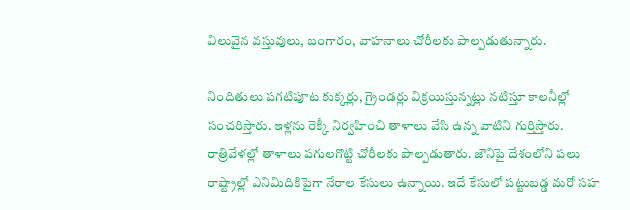విలువైన వస్తువులు, బంగారం, వాహనాలు చోరీలకు పాల్పడుతున్నారు.

నిందితులు పగటిపూట కుక్కర్లు, గ్రైండర్లు విక్రయిస్తున్నట్లు నటిస్తూ కాలనీల్లో సంచరిస్తారు. ఇళ్లను రెక్కీ నిర్వహించి తాళాలు వేసి ఉన్న వాటిని గుర్తిస్తారు. రాత్రివేళల్లో తాళాలు పగులగొట్టి చోరీలకు పాల్పడుతారు. జౌనిపై దేశంలోని పలు రాష్ట్రాల్లో ఎనిమిదికిపైగా నేరాల కేసులు ఉన్నాయి. ఇదే కేసులో పట్టుబడ్డ మరో సహ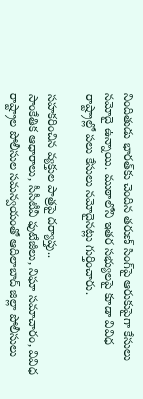నిందితుడు భారత్‌కు చెందిన తరుణ్‌ సింగ్‌పై ఆరుకుపైగా కేసులు నమోదై ఉన్నాయి. ముఠాలోని ఇతర సభ్యులపై కూడా వివిధ రాష్ట్రాల్లో పలు కేసులు నమోదైనట్లు గుర్తించారు.

సహకరించిన వ్యక్తుల పాత్రపై దర్యాప్తు..
సాంకేతిక ఆధారాలు, సీసీటీవీ ఫుటేజీలు, నిఘా సమాచారం, వివిధ రాష్ట్రాల పోలీసుల సమన్వయంతో ఆదిలాబాద్‌ జిల్లా పోలీసులు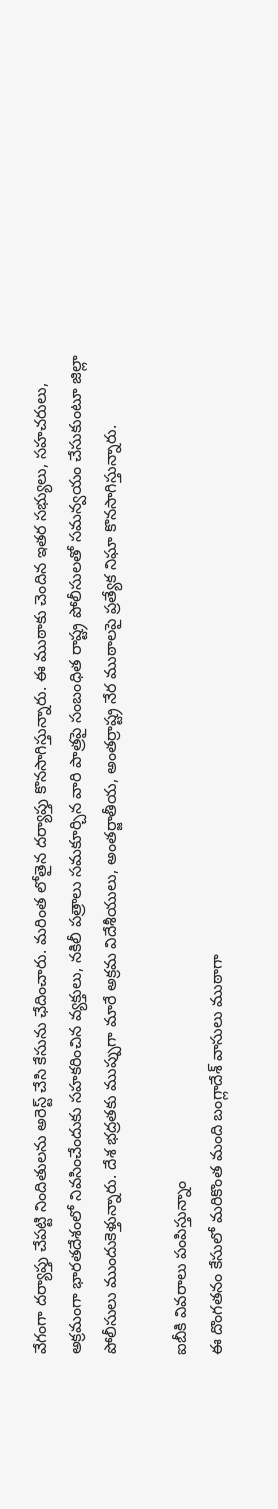వేగంగా దర్యాప్తు చేపట్టి నిందితులను అరెస్ట్‌ చేసి కేసును ఛేదించారు. మరింత లోతైన దర్యాప్తు కొనసాగిస్తున్నారు. ఈ ముఠాకు చెందిన ఇతర సభ్యులు, సహచరులు, అక్రమంగా భారతదేశంలో నివసించేందుకు సహకరించిన వ్యక్తులు, నకిలీ పత్రాలు సమకూర్చిన వారి పాత్రపై సంబంధిత రాష్ట్ర పోలీసులతో సమన్వయం చేసుకుంటూ జిల్లా పోలీసులు ముందుకెళ్తున్నారు. దేశ భద్రతకు ముప్పుగా మారే అక్రమ విదేశీయులు, అంతర్జాతీయ, అంతర్రాష్ట్ర నేర ముఠాలపై ప్రత్యేక నిఘా కొనసాగిస్తున్నారు.

ఐబీకి వివరాలు పంపిస్తున్నాం
ఈ దొంగతనం కేసులో మరికొంత మంది బంగ్లాదేశ్‌ వాసులు ముఠాగా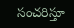సంచరిస్తూ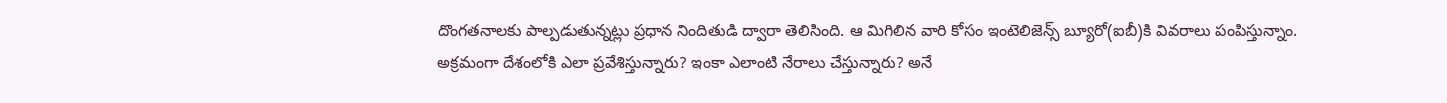దొంగతనాలకు పాల్పడుతున్నట్లు ప్రధాన నిందితుడి ద్వారా తెలిసింది. ఆ మిగిలిన వారి కోసం ఇంటెలిజెన్స్‌ బ్యూరో(ఐబీ)కి వివరాలు పంపిస్తున్నాం. అక్రమంగా దేశంలోకి ఎలా ప్రవేశిస్తున్నారు? ఇంకా ఎలాంటి నేరాలు చేస్తున్నారు? అనే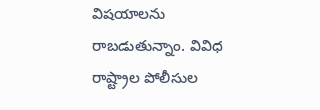విషయాలను రాబడుతున్నాం. వివిధ రాష్ట్రాల పోలీసుల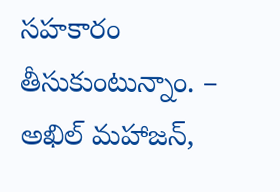సహకారం తీసుకుంటున్నాం. – అఖిల్‌ మహాజన్,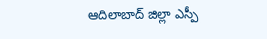ఆదిలాబాద్‌ జిల్లా ఎస్పీ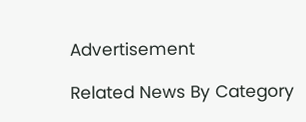Advertisement

Related News By Category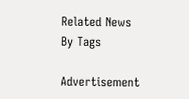Related News By Tags

Advertisement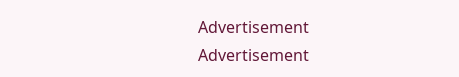Advertisement
Advertisement